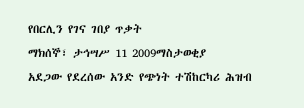የበርሊን የገና ገበያ ጥቃት
ማክሰኞ፣ ታኅሣሥ 11 2009ማስታወቂያ
አደጋው የደረሰው አንድ የጭነት ተሽከርካሪ ሕዝብ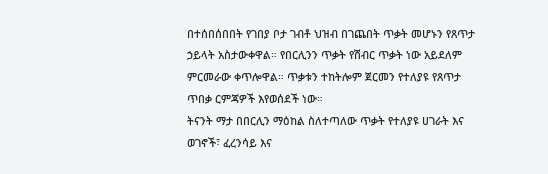በተሰበሰበበት የገበያ ቦታ ገብቶ ህዝብ በገጨበት ጥቃት መሆኑን የጸጥታ ኃይላት አስታውቀዋል። የበርሊንን ጥቃት የሽብር ጥቃት ነው አይደለም ምርመራው ቀጥሎዋል። ጥቃቱን ተከትሎም ጀርመን የተለያዩ የጸጥታ ጥበቃ ርምጃዎች እየወሰደች ነው።
ትናንት ማታ በበርሊን ማዕከል ስለተጣለው ጥቃት የተለያዩ ሀገራት እና ወገኖች፣ ፈረንሳይ እና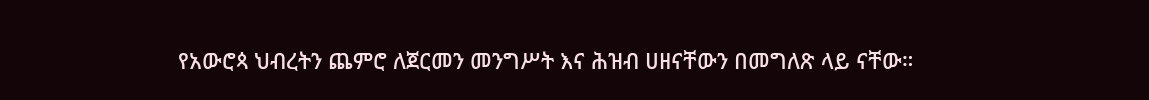የአውሮጳ ህብረትን ጨምሮ ለጀርመን መንግሥት እና ሕዝብ ሀዘናቸውን በመግለጽ ላይ ናቸው።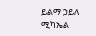ይልማ ኃይለ ሚካኤል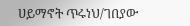ሀይማኖት ጥሩነህ/ገበያው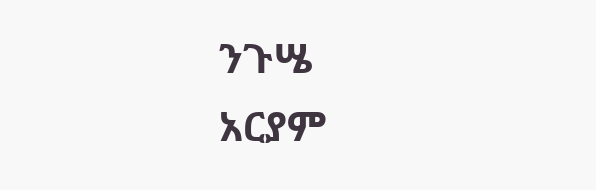ንጉሤ
አርያም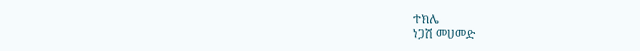ተክሌ
ነጋሽ መሀመድ